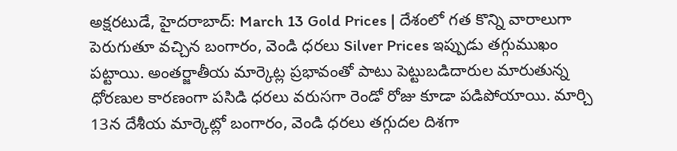అక్షరటుడే, హైదరాబాద్: March 13 Gold Prices | దేశంలో గత కొన్ని వారాలుగా పెరుగుతూ వచ్చిన బంగారం, వెండి ధరలు Silver Prices ఇప్పుడు తగ్గుముఖం పట్టాయి. అంతర్జాతీయ మార్కెట్ల ప్రభావంతో పాటు పెట్టుబడిదారుల మారుతున్న ధోరణుల కారణంగా పసిడి ధరలు వరుసగా రెండో రోజు కూడా పడిపోయాయి. మార్చి 13న దేశీయ మార్కెట్లో బంగారం, వెండి ధరలు తగ్గుదల దిశగా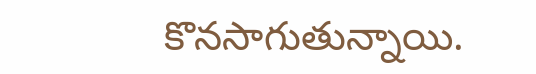కొనసాగుతున్నాయి.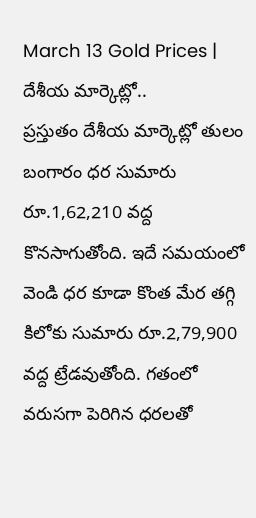March 13 Gold Prices | దేశీయ మార్కెట్లో..
ప్రస్తుతం దేశీయ మార్కెట్లో తులం బంగారం ధర సుమారు రూ.1,62,210 వద్ద కొనసాగుతోంది. ఇదే సమయంలో వెండి ధర కూడా కొంత మేర తగ్గి కిలోకు సుమారు రూ.2,79,900 వద్ద ట్రేడవుతోంది. గతంలో వరుసగా పెరిగిన ధరలతో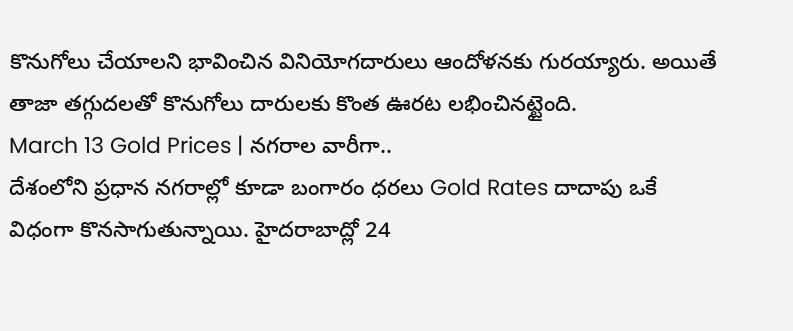కొనుగోలు చేయాలని భావించిన వినియోగదారులు ఆందోళనకు గురయ్యారు. అయితే తాజా తగ్గుదలతో కొనుగోలు దారులకు కొంత ఊరట లభించినట్టైంది.
March 13 Gold Prices | నగరాల వారీగా..
దేశంలోని ప్రధాన నగరాల్లో కూడా బంగారం ధరలు Gold Rates దాదాపు ఒకే విధంగా కొనసాగుతున్నాయి. హైదరాబాద్లో 24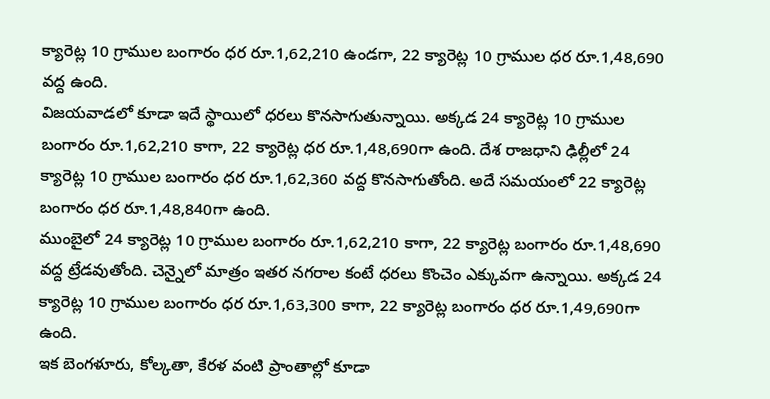క్యారెట్ల 10 గ్రాముల బంగారం ధర రూ.1,62,210 ఉండగా, 22 క్యారెట్ల 10 గ్రాముల ధర రూ.1,48,690 వద్ద ఉంది.
విజయవాడలో కూడా ఇదే స్థాయిలో ధరలు కొనసాగుతున్నాయి. అక్కడ 24 క్యారెట్ల 10 గ్రాముల బంగారం రూ.1,62,210 కాగా, 22 క్యారెట్ల ధర రూ.1,48,690గా ఉంది. దేశ రాజధాని ఢిల్లీలో 24 క్యారెట్ల 10 గ్రాముల బంగారం ధర రూ.1,62,360 వద్ద కొనసాగుతోంది. అదే సమయంలో 22 క్యారెట్ల బంగారం ధర రూ.1,48,840గా ఉంది.
ముంబైలో 24 క్యారెట్ల 10 గ్రాముల బంగారం రూ.1,62,210 కాగా, 22 క్యారెట్ల బంగారం రూ.1,48,690 వద్ద ట్రేడవుతోంది. చెన్నైలో మాత్రం ఇతర నగరాల కంటే ధరలు కొంచెం ఎక్కువగా ఉన్నాయి. అక్కడ 24 క్యారెట్ల 10 గ్రాముల బంగారం ధర రూ.1,63,300 కాగా, 22 క్యారెట్ల బంగారం ధర రూ.1,49,690గా ఉంది.
ఇక బెంగళూరు, కోల్కతా, కేరళ వంటి ప్రాంతాల్లో కూడా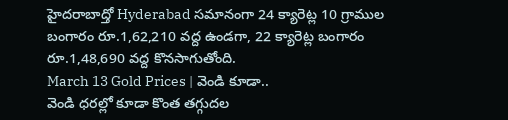హైదరాబాద్తో Hyderabad సమానంగా 24 క్యారెట్ల 10 గ్రాముల బంగారం రూ.1,62,210 వద్ద ఉండగా, 22 క్యారెట్ల బంగారం రూ.1,48,690 వద్ద కొనసాగుతోంది.
March 13 Gold Prices | వెండి కూడా..
వెండి ధరల్లో కూడా కొంత తగ్గుదల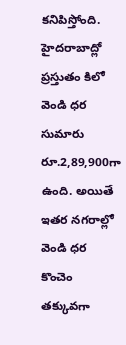కనిపిస్తోంది. హైదరాబాద్లో ప్రస్తుతం కిలో వెండి ధర సుమారు రూ.2,89,900గా ఉంది. అయితే ఇతర నగరాల్లో వెండి ధర కొంచెం తక్కువగా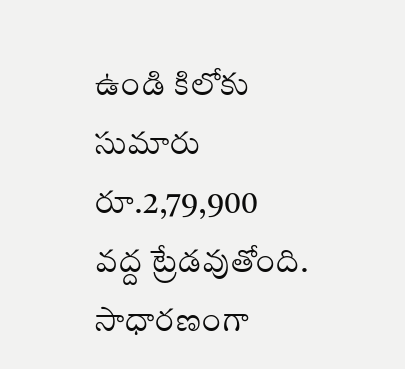ఉండి కిలోకు సుమారు రూ.2,79,900 వద్ద ట్రేడవుతోంది. సాధారణంగా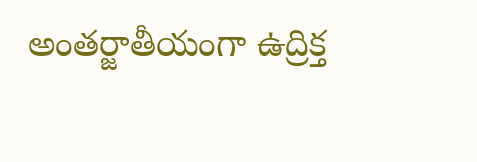అంతర్జాతీయంగా ఉద్రిక్త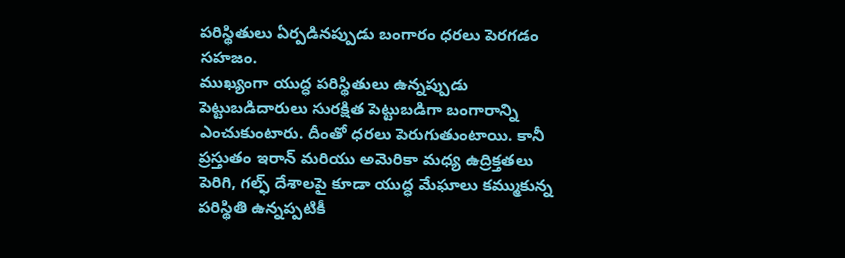పరిస్థితులు ఏర్పడినప్పుడు బంగారం ధరలు పెరగడం సహజం.
ముఖ్యంగా యుద్ధ పరిస్థితులు ఉన్నప్పుడు పెట్టుబడిదారులు సురక్షిత పెట్టుబడిగా బంగారాన్ని ఎంచుకుంటారు. దీంతో ధరలు పెరుగుతుంటాయి. కానీ ప్రస్తుతం ఇరాన్ మరియు అమెరికా మధ్య ఉద్రిక్తతలు పెరిగి, గల్ఫ్ దేశాలపై కూడా యుద్ధ మేఘాలు కమ్ముకున్న పరిస్థితి ఉన్నప్పటికీ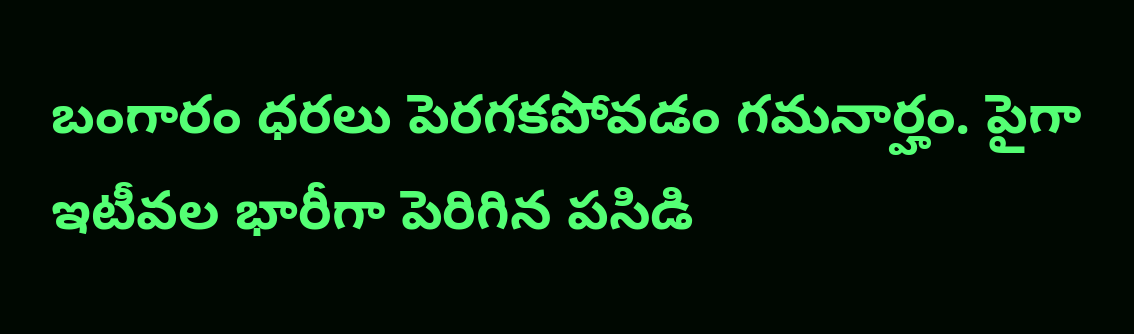బంగారం ధరలు పెరగకపోవడం గమనార్హం. పైగా ఇటీవల భారీగా పెరిగిన పసిడి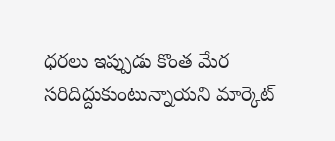ధరలు ఇప్పుడు కొంత మేర సరిదిద్దుకుంటున్నాయని మార్కెట్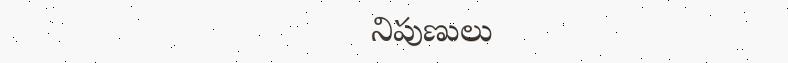నిపుణులు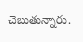చెబుతున్నారు.